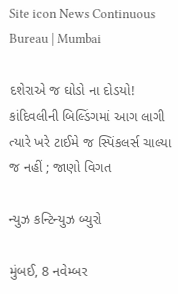Site icon News Continuous Bureau | Mumbai

દશેરાએ જ ઘોડો ના દોડયો! કાંદિવલીની બિલ્ડિંગમાં આગ લાગી ત્યારે ખરે ટાઈમે જ સ્પિંકલર્સ ચાલ્યા જ નહીં ; જાણો વિગત

ન્યુઝ કન્ટિન્યુઝ બ્યુરો

મુંબઈ, 8 નવેમ્બર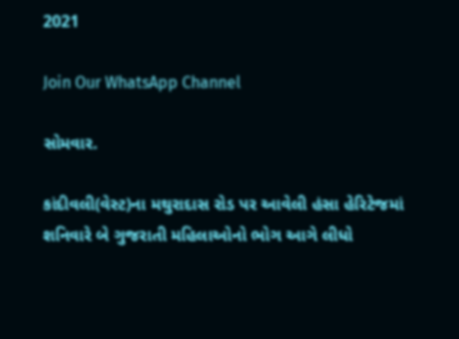2021

Join Our WhatsApp Channel

સોમવાર.

કાંદીવલી(વેસ્ટ)ના મથુરાદાસ રોડ પર આવેલી હંસા હેરિટેજમાં શનિવારે બે ગુજરાતી મહિલાઓનો ભોગ આગે લીધો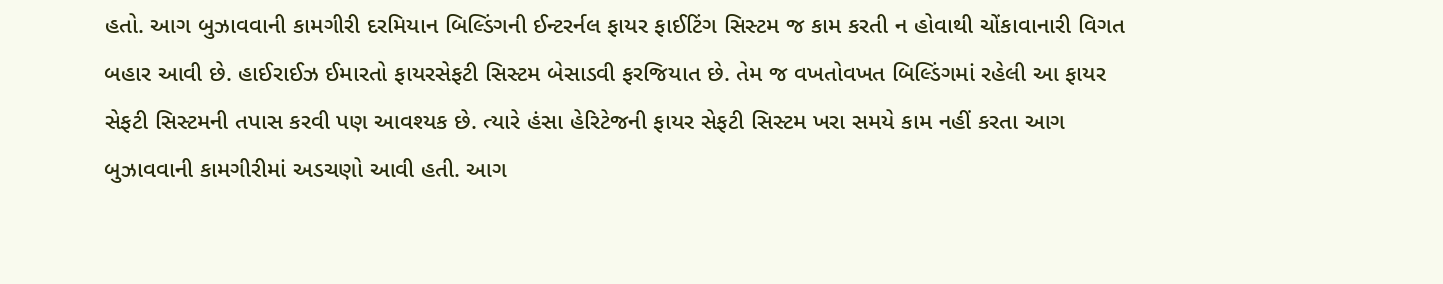હતો. આગ બુઝાવવાની કામગીરી દરમિયાન બિલ્ડિંગની ઈન્ટરર્નલ ફાયર ફાઈટિંગ સિસ્ટમ જ કામ કરતી ન હોવાથી ચોંકાવાનારી વિગત બહાર આવી છે. હાઈરાઈઝ ઈમારતો ફાયરસેફટી સિસ્ટમ બેસાડવી ફરજિયાત છે. તેમ જ વખતોવખત બિલ્ડિંગમાં રહેલી આ ફાયર સેફટી સિસ્ટમની તપાસ કરવી પણ આવશ્યક છે. ત્યારે હંસા હેરિટેજની ફાયર સેફટી સિસ્ટમ ખરા સમયે કામ નહીં કરતા આગ બુઝાવવાની કામગીરીમાં અડચણો આવી હતી. આગ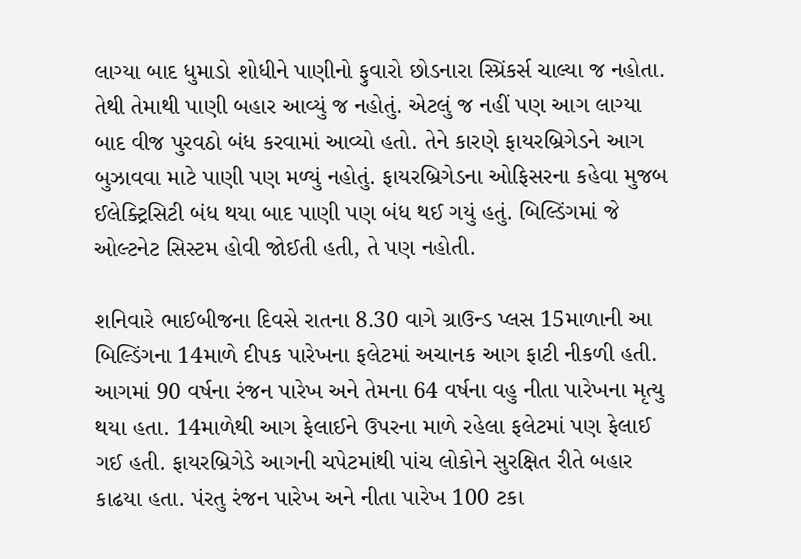લાગ્યા બાદ ધુમાડો શોધીને પાણીનો ફુવારો છોડનારા સ્પ્રિંકર્સ ચાલ્યા જ નહોતા. તેથી તેમાથી પાણી બહાર આવ્યું જ નહોતું. એટલું જ નહીં પણ આગ લાગ્યા બાદ વીજ પુરવઠો બંધ કરવામાં આવ્યો હતો. તેને કારણે ફાયરબ્રિગેડને આગ બુઝાવવા માટે પાણી પણ મળ્યું નહોતું. ફાયરબ્રિગેડના ઓફિસરના કહેવા મુજબ ઈલેક્ટ્રિસિટી બંધ થયા બાદ પાણી પણ બંધ થઈ ગયું હતું. બિલ્ડિંગમાં જે ઓલ્ટનેટ સિસ્ટમ હોવી જોઈતી હતી, તે પણ નહોતી.

શનિવારે ભાઈબીજના દિવસે રાતના 8.30 વાગે ગ્રાઉન્ડ પ્લસ 15માળાની આ બિલ્ડિંગના 14માળે દીપક પારેખના ફલેટમાં અચાનક આગ ફાટી નીકળી હતી. આગમાં 90 વર્ષના રંજન પારેખ અને તેમના 64 વર્ષના વહુ નીતા પારેખના મૃત્યુ થયા હતા. 14માળેથી આગ ફેલાઈને ઉપરના માળે રહેલા ફલેટમાં પણ ફેલાઈ ગઈ હતી. ફાયરબ્રિગેડે આગની ચપેટમાંથી પાંચ લોકોને સુરક્ષિત રીતે બહાર કાઢયા હતા. પંરતુ રંજન પારેખ અને નીતા પારેખ 100 ટકા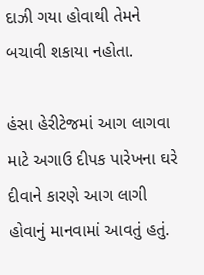દાઝી ગયા હોવાથી તેમને બચાવી શકાયા નહોતા.

હંસા હેરીટેજમાં આગ લાગવા માટે અગાઉ દીપક પારેખના ઘરે દીવાને કારણે આગ લાગી હોવાનું માનવામાં આવતું હતું.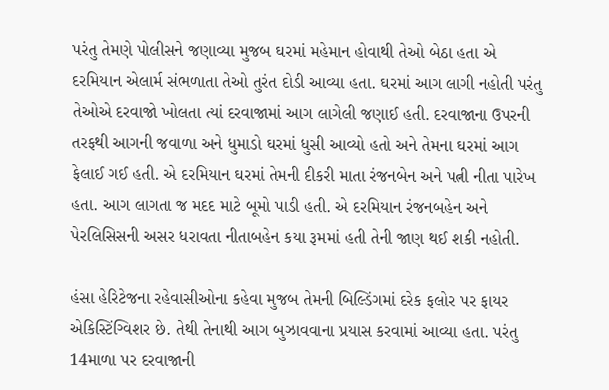પરંતુ તેમણે પોલીસને જણાવ્યા મુજબ ઘરમાં મહેમાન હોવાથી તેઓ બેઠા હતા એ દરમિયાન એલાર્મ સંભળાતા તેઓ તુરંત દોડી આવ્યા હતા. ઘરમાં આગ લાગી નહોતી પરંતુ તેઓએ દરવાજો ખોલતા ત્યાં દરવાજામાં આગ લાગેલી જણાઈ હતી. દરવાજાના ઉપરની તરફથી આગની જવાળા અને ધુમાડો ઘરમાં ધુસી આવ્યો હતો અને તેમના ઘરમાં આગ ફેલાઈ ગઈ હતી. એ દરમિયાન ઘરમાં તેમની દીકરી માતા રંજનબેન અને પત્ની નીતા પારેખ હતા. આગ લાગતા જ મદદ માટે બૂમો પાડી હતી. એ દરમિયાન રંજનબહેન અને પેરલિસિસની અસર ધરાવતા નીતાબહેન કયા રૂમમાં હતી તેની જાણ થઈ શકી નહોતી.

હંસા હેરિટેજના રહેવાસીઓના કહેવા મુજબ તેમની બિલ્ડિંગમાં દરેક ફલોર પર ફાયર એકિસ્ટિંગ્વિશર છે. તેથી તેનાથી આગ બુઝાવવાના પ્રયાસ કરવામાં આવ્યા હતા. પરંતુ 14માળા પર દરવાજાની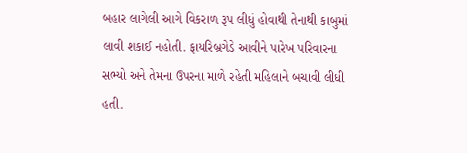બહાર લાગેલી આગે વિકરાળ રૂપ લીધું હોવાથી તેનાથી કાબુમાં લાવી શકાઈ નહોતી. ફાયરિબ્રગેડે આવીને પારેખ પરિવારના સભ્યો અને તેમના ઉપરના માળે રહેતી મહિલાને બચાવી લીધી હતી.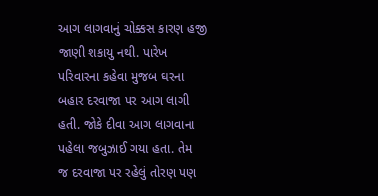આગ લાગવાનું ચોક્કસ કારણ હજી જાણી શકાયુ નથી. પારેખ પરિવારના કહેવા મુજબ ઘરના બહાર દરવાજા પર આગ લાગી હતી. જોકે દીવા આગ લાગવાના પહેલા જબુઝાઈ ગયા હતા. તેમ  જ દરવાજા પર રહેલું તોરણ પણ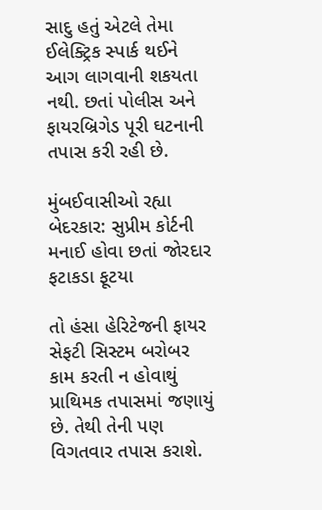સાદુ હતું એટલે તેમા ઈલેક્ટ્રિક સ્પાર્ક થઈને આગ લાગવાની શકયતા નથી. છતાં પોલીસ અને ફાયરબ્રિગેડ પૂરી ઘટનાની તપાસ કરી રહી છે.

મુંબઈવાસીઓ રહ્યા બેદરકાર: સુપ્રીમ કોર્ટની મનાઈ હોવા છતાં જોરદાર ફટાકડા ફૂટયા

તો હંસા હેરિટેજની ફાયર સેફટી સિસ્ટમ બરોબર કામ કરતી ન હોવાથું પ્રાથિમક તપાસમાં જણાયું છે. તેથી તેની પણ વિગતવાર તપાસ કરાશે.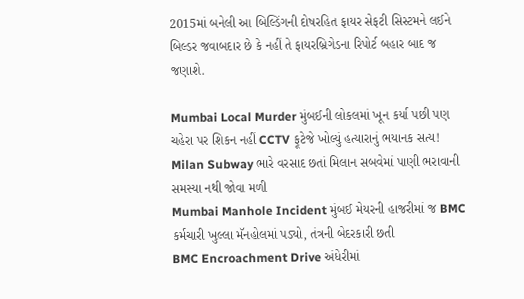2015માં બનેલી આ બિલ્ડિંગની દોષરહિત ફાયર સેફટી સિસ્ટમને લઈને બિલ્ડર જવાબદાર છે કે નહીં તે ફાયરબ્રિગેડના રિપોર્ટ બહાર બાદ જ જણાશે.

Mumbai Local Murder મુંબઈની લોકલમાં ખૂન કર્યા પછી પણ ચહેરા પર શિકન નહીં CCTV ફૂટેજે ખોલ્યું હત્યારાનું ભયાનક સત્ય!
Milan Subway ભારે વરસાદ છતાં મિલાન સબવેમાં પાણી ભરાવાની સમસ્યા નથી જોવા મળી
Mumbai Manhole Incident મુંબઈ મેયરની હાજરીમાં જ BMC કર્મચારી ખુલ્લા મૅનહોલમાં પડ્યો, તંત્રની બેદરકારી છતી
BMC Encroachment Drive અંધેરીમાં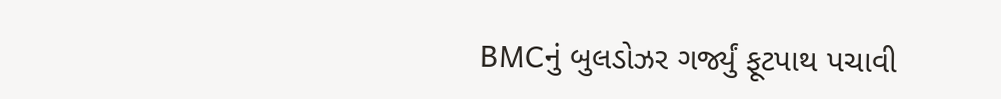BMCનું બુલડોઝર ગર્જ્યું ફૂટપાથ પચાવી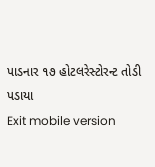પાડનાર ૧૭ હોટલરેસ્ટોરન્ટ તોડી પડાયા
Exit mobile version